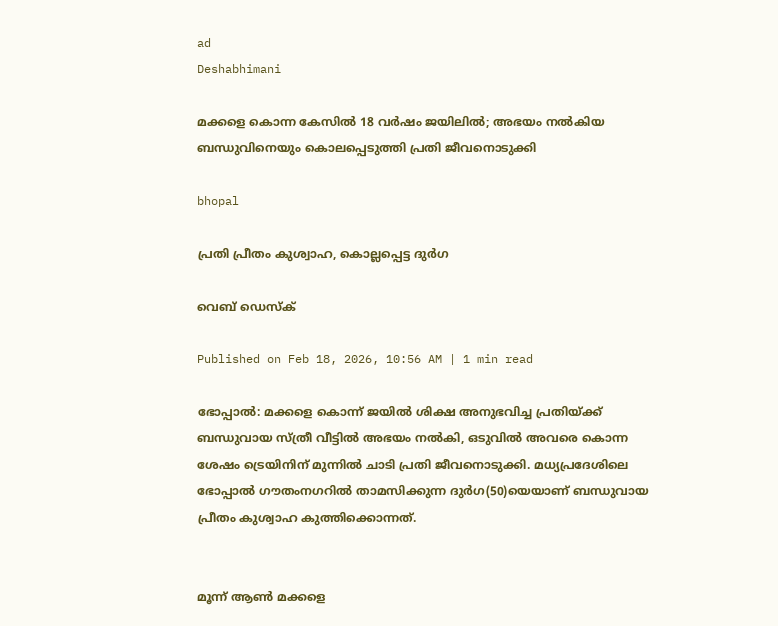ad
Deshabhimani

മക്കളെ കൊന്ന കേസിൽ 18 വർഷം ജയിലിൽ; അഭയം നൽകിയ ബന്ധുവിനെയും കൊലപ്പെടുത്തി പ്രതി ജീവനൊടുക്കി

bhopal

പ്രതി പ്രീതം കുശ്വാഹ, കൊല്ലപ്പെട്ട ദുർഗ

വെബ് ഡെസ്ക്

Published on Feb 18, 2026, 10:56 AM | 1 min read

ഭോപ്പാൽ: മക്കളെ കൊന്ന് ജയിൽ ശിക്ഷ അനുഭവിച്ച പ്രതിയ്ക്ക് ബന്ധുവായ സ്ത്രീ വീട്ടിൽ അഭയം നൽകി, ഒടുവിൽ അവരെ കൊന്ന ശേഷം ട്രെയിനിന് മുന്നിൽ ചാടി പ്രതി ജീവനൊടുക്കി. മധ്യപ്രദേശിലെ ഭോപ്പാൽ ഗൗതംനഗറിൽ താമസിക്കുന്ന ദുർഗ(50)യെയാണ് ബന്ധുവായ പ്രീതം കുശ്വാഹ കുത്തിക്കൊന്നത്.


മൂന്ന് ആൺ മക്കളെ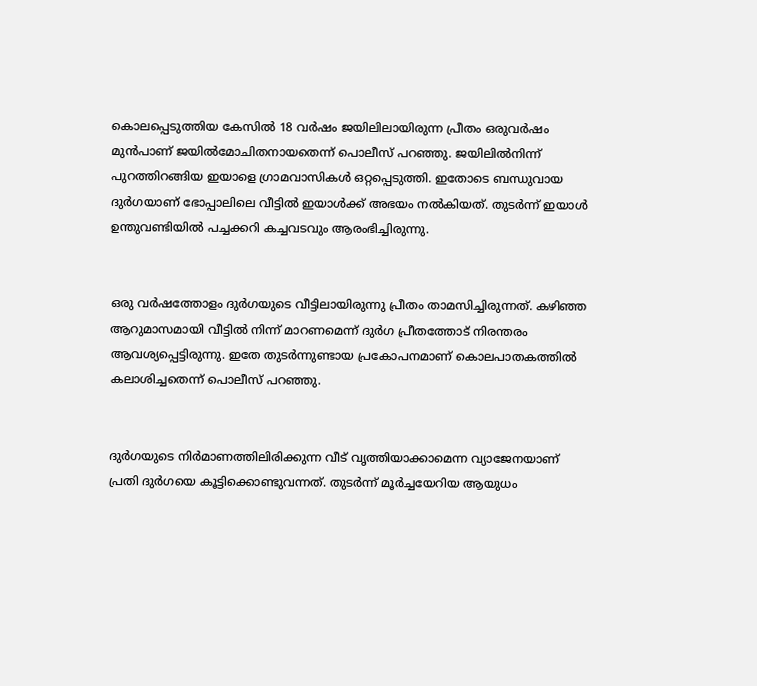കൊലപ്പെടുത്തിയ കേസിൽ 18 വർഷം ജയിലിലായിരുന്ന പ്രീതം ഒരുവർഷം മുൻപാണ് ജയിൽമോചിതനായതെന്ന് പൊലീസ് പറഞ്ഞു. ജയിലിൽനിന്ന് പുറത്തിറങ്ങിയ ഇയാളെ ഗ്രാമവാസികൾ ഒറ്റപ്പെടുത്തി. ഇതോടെ ബന്ധുവായ ദുർഗയാണ് ഭോപ്പാലിലെ വീട്ടിൽ ഇയാൾക്ക് അഭയം നൽകിയത്. തുടർന്ന് ഇയാൾ ഉന്തുവണ്ടിയിൽ പച്ചക്കറി കച്ചവടവും ആരംഭിച്ചിരുന്നു.


ഒരു വർഷത്തോളം ദുർഗയുടെ വീട്ടിലായിരുന്നു പ്രീതം താമസിച്ചിരുന്നത്. കഴിഞ്ഞ ആറുമാസമായി വീട്ടിൽ നിന്ന് മാറണമെന്ന് ദുർഗ പ്രീതത്തോട് നിരന്തരം ആവശ്യപ്പെട്ടിരുന്നു. ഇതേ തുടര്‍ന്നുണ്ടായ പ്രകോപനമാണ് കൊലപാതകത്തിൽ കലാശിച്ചതെന്ന് പൊലീസ് പറഞ്ഞു.


ദുർഗയുടെ നിർമാണത്തിലിരിക്കുന്ന വീട് വൃത്തിയാക്കാമെന്ന വ്യാജേനയാണ് പ്രതി ദുർഗയെ കൂട്ടിക്കൊണ്ടുവന്നത്. തുടർന്ന് മൂർച്ചയേറിയ ആയുധം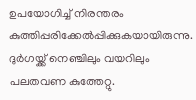ഉപയോഗിച്ച് നിരന്തരം കുത്തിപ്പരിക്കേൽപ്പിക്കുകയായിരുന്നു. ദുര്‍ഗയ്ക്ക് നെഞ്ചിലും വയറിലും പലതവണ കുത്തേറ്റു.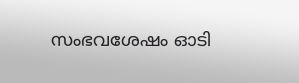സംഭവശേഷം ഓടി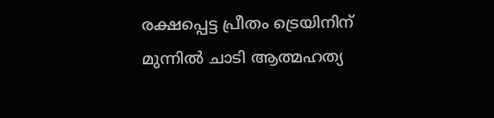രക്ഷപ്പെട്ട പ്രീതം ട്രെയിനിന് മുന്നിൽ ചാടി ആത്മഹത്യ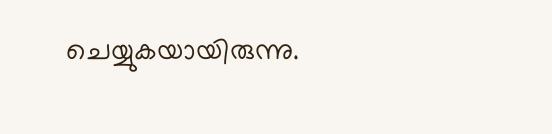ചെയ്യുകയായിരുന്നു.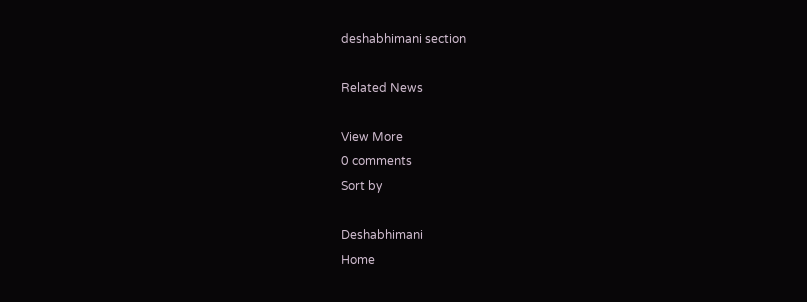deshabhimani section

Related News

View More
0 comments
Sort by

Deshabhimani
Home